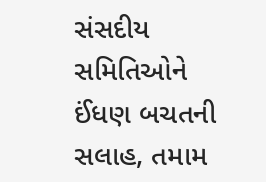સંસદીય સમિતિઓને ઈંધણ બચતની સલાહ, તમામ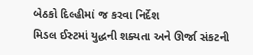બેઠકો દિલ્હીમાં જ કરવા નિર્દેશ
મિડલ ઈસ્ટમાં યુદ્ધની શક્યતા અને ઊર્જા સંકટની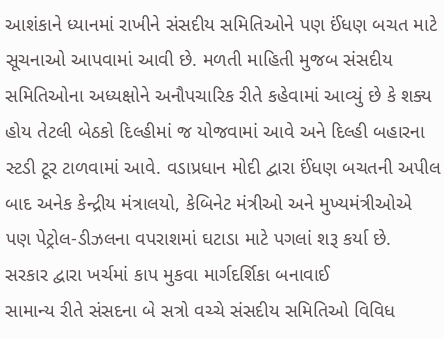આશંકાને ધ્યાનમાં રાખીને સંસદીય સમિતિઓને પણ ઈંધણ બચત માટે સૂચનાઓ આપવામાં આવી છે. મળતી માહિતી મુજબ સંસદીય સમિતિઓના અધ્યક્ષોને અનૌપચારિક રીતે કહેવામાં આવ્યું છે કે શક્ય હોય તેટલી બેઠકો દિલ્હીમાં જ યોજવામાં આવે અને દિલ્હી બહારના સ્ટડી ટૂર ટાળવામાં આવે. વડાપ્રધાન મોદી દ્વારા ઈંધણ બચતની અપીલ બાદ અનેક કેન્દ્રીય મંત્રાલયો, કેબિનેટ મંત્રીઓ અને મુખ્યમંત્રીઓએ પણ પેટ્રોલ-ડીઝલના વપરાશમાં ઘટાડા માટે પગલાં શરૂ કર્યા છે.
સરકાર દ્વારા ખર્ચમાં કાપ મુકવા માર્ગદર્શિકા બનાવાઈ
સામાન્ય રીતે સંસદના બે સત્રો વચ્ચે સંસદીય સમિતિઓ વિવિધ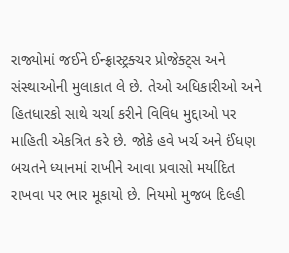રાજ્યોમાં જઈને ઈન્ફ્રાસ્ટ્રક્ચર પ્રોજેક્ટ્સ અને સંસ્થાઓની મુલાકાત લે છે. તેઓ અધિકારીઓ અને હિતધારકો સાથે ચર્ચા કરીને વિવિધ મુદ્દાઓ પર માહિતી એકત્રિત કરે છે. જોકે હવે ખર્ચ અને ઈંધણ બચતને ધ્યાનમાં રાખીને આવા પ્રવાસો મર્યાદિત રાખવા પર ભાર મૂકાયો છે. નિયમો મુજબ દિલ્હી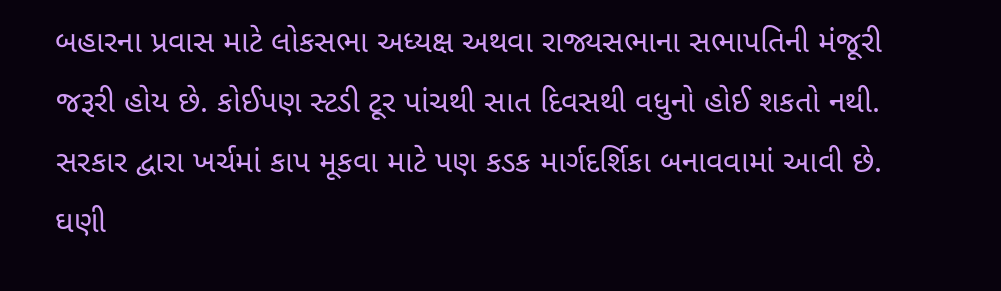બહારના પ્રવાસ માટે લોકસભા અધ્યક્ષ અથવા રાજ્યસભાના સભાપતિની મંજૂરી જરૂરી હોય છે. કોઈપણ સ્ટડી ટૂર પાંચથી સાત દિવસથી વધુનો હોઈ શકતો નથી. સરકાર દ્વારા ખર્ચમાં કાપ મૂકવા માટે પણ કડક માર્ગદર્શિકા બનાવવામાં આવી છે.
ઘણી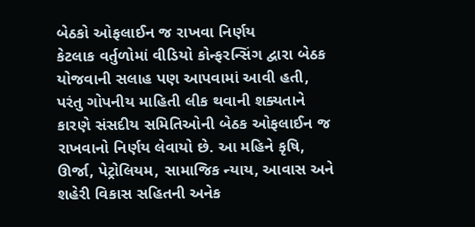બેઠકો ઓફલાઈન જ રાખવા નિર્ણય
કેટલાક વર્તુળોમાં વીડિયો કોન્ફરન્સિંગ દ્વારા બેઠક યોજવાની સલાહ પણ આપવામાં આવી હતી, પરંતુ ગોપનીય માહિતી લીક થવાની શક્યતાને કારણે સંસદીય સમિતિઓની બેઠક ઓફલાઈન જ રાખવાનો નિર્ણય લેવાયો છે. આ મહિને કૃષિ, ઊર્જા, પેટ્રોલિયમ, સામાજિક ન્યાય, આવાસ અને શહેરી વિકાસ સહિતની અનેક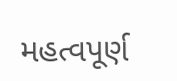મહત્વપૂર્ણ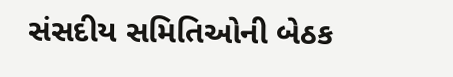સંસદીય સમિતિઓની બેઠક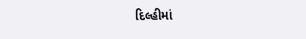દિલ્હીમાં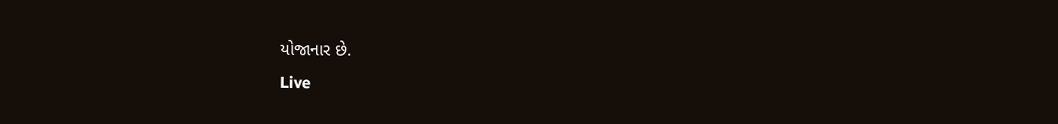યોજાનાર છે.
Live